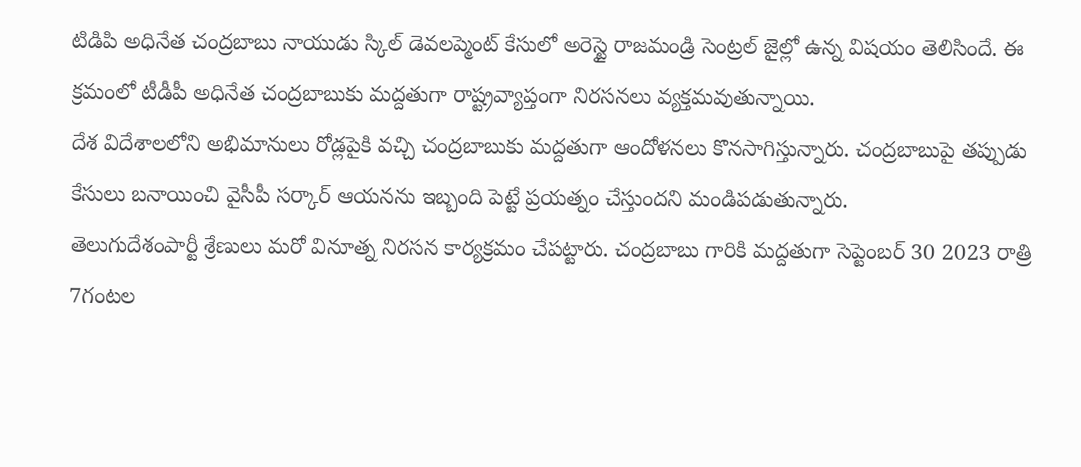టిడిపి అధినేత చంద్రబాబు నాయుడు స్కిల్ డెవలప్మెంట్ కేసులో అరెస్టై రాజమండ్రి సెంట్రల్ జైల్లో ఉన్న విషయం తెలిసిందే. ఈ క్రమంలో టీడీపీ అధినేత చంద్రబాబుకు మద్దతుగా రాష్ట్రవ్యాప్తంగా నిరసనలు వ్యక్తమవుతున్నాయి.
దేశ విదేశాలలోని అభిమానులు రోడ్లపైకి వచ్చి చంద్రబాబుకు మద్దతుగా ఆందోళనలు కొనసాగిస్తున్నారు. చంద్రబాబుపై తప్పుడు కేసులు బనాయించి వైసీపీ సర్కార్ ఆయనను ఇబ్బంది పెట్టే ప్రయత్నం చేస్తుందని మండిపడుతున్నారు.
తెలుగుదేశంపార్టీ శ్రేణులు మరో వినూత్న నిరసన కార్యక్రమం చేపట్టారు. చంద్రబాబు గారికి మద్దతుగా సెప్టెంబర్ 30 2023 రాత్రి 7గంటల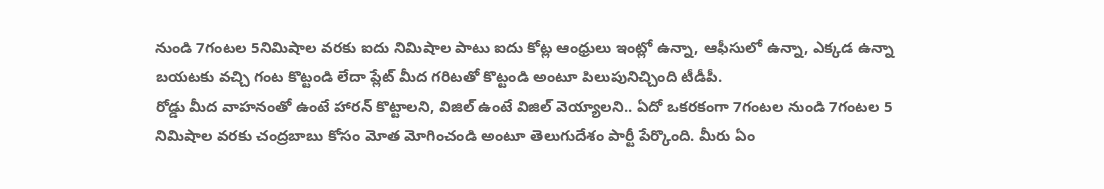నుండి 7గంటల 5నిమిషాల వరకు ఐదు నిమిషాల పాటు ఐదు కోట్ల ఆంధ్రులు ఇంట్లో ఉన్నా, ఆఫీసులో ఉన్నా, ఎక్కడ ఉన్నా బయటకు వచ్చి గంట కొట్టండి లేదా ప్లేట్ మీద గరిటతో కొట్టండి అంటూ పిలుపునిచ్చింది టీడీపీ.
రోడ్డు మీద వాహనంతో ఉంటే హారన్ కొట్టాలని, విజిల్ ఉంటే విజిల్ వెయ్యాలని.. ఏదో ఒకరకంగా 7గంటల నుండి 7గంటల 5 నిమిషాల వరకు చంద్రబాబు కోసం మోత మోగించండి అంటూ తెలుగుదేశం పార్టీ పేర్కొంది. మీరు ఏం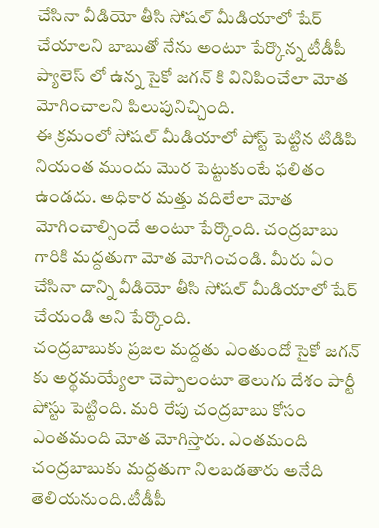చేసినా వీడియో తీసి సోషల్ మీడియాలో షేర్ చేయాలని బాబుతో నేను అంటూ పేర్కొన్న టీడీపీ ప్యాలెస్ లో ఉన్న సైకో జగన్ కి వినిపించేలా మోత మోగించాలని పిలుపునిచ్చింది.
ఈ క్రమంలో సోషల్ మీడియాలో పోస్ట్ పెట్టిన టిడిపి నియంత ముందు మొర పెట్టుకుంటే ఫలితం ఉండదు. అధికార మత్తు వదిలేలా మోత మోగించాల్సిందే అంటూ పేర్కొంది. చంద్రబాబు గారికి మద్దతుగా మోత మోగించండి. మీరు ఏం చేసినా దాన్ని వీడియో తీసి సోషల్ మీడియాలో షేర్ చేయండి అని పేర్కొంది.
చంద్రబాబుకు ప్రజల మద్దతు ఎంతుందో సైకో జగన్ కు అర్థమయ్యేలా చెప్పాలంటూ తెలుగు దేశం పార్టీ పోస్టు పెట్టింది. మరి రేపు చంద్రబాబు కోసం ఎంతమంది మోత మోగిస్తారు. ఎంతమంది చంద్రబాబుకు మద్దతుగా నిలబడతారు అనేది తెలియనుంది.టీడీపీ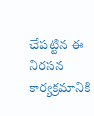చేపట్టిన ఈ నిరసన కార్యక్రమానికి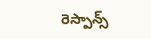రెస్పాన్స్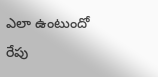ఎలా ఉంటుందో రేపు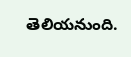తెలియనుంది.